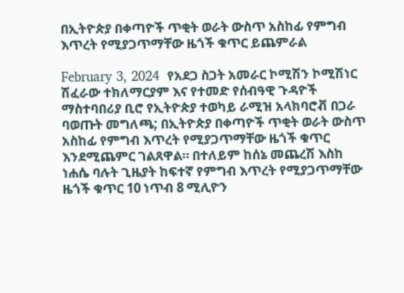በኢትዮጵያ በቀጣዮች ጥቂት ወራት ውስጥ አስከፊ የምግብ እጥረት የሚያጋጥማቸው ዜጎች ቁጥር ይጨምራል

February 3, 2024  የአደጋ ስጋት አመራር ኮሚሽን ኮሚሽነር ሽፈራው ተክለማርያም እና የተመድ የሰብዓዊ ጉዳዮች ማስተባበሪያ ቢሮ የኢትዮጵያ ተወካይ ራሚዝ አላክባሮቭ በጋራ ባወጡት መግለጫ; በኢትዮጵያ በቀጣዮች ጥቂት ወራት ውስጥ አስከፊ የምግብ እጥረት የሚያጋጥማቸው ዜጎች ቁጥር እንደሚጨምር ገልጸዋል። በተለይም ከሰኔ መጨረሽ እስከ ነሐሴ ባሉት ጊዜያት ከፍተኛ የምግብ እጥረት የሚያጋጥማቸው ዜጎች ቁጥር 10 ነጥብ 8 ሚሊዮን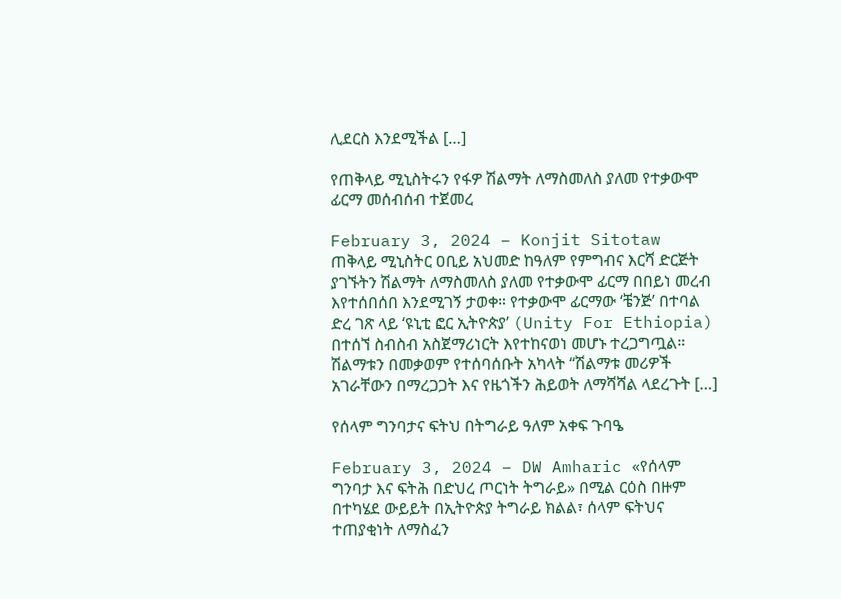ሊደርስ እንደሚችል […]

የጠቅላይ ሚኒስትሩን የፋዎ ሽልማት ለማስመለስ ያለመ የተቃውሞ ፊርማ መሰብሰብ ተጀመረ

February 3, 2024 – Konjit Sitotaw  ጠቅላይ ሚኒስትር ዐቢይ አህመድ ከዓለም የምግብና እርሻ ድርጅት ያገኙትን ሽልማት ለማስመለስ ያለመ የተቃውሞ ፊርማ በበይነ መረብ እየተሰበሰበ እንደሚገኝ ታወቀ። የተቃውሞ ፊርማው ‘ቼንጅ’ በተባል ድረ ገጽ ላይ ‘ዩኒቲ ፎር ኢትዮጵያ’ (Unity For Ethiopia) በተሰኘ ስብስብ አስጀማሪነርት እየተከናወነ መሆኑ ተረጋግጧል። ሽልማቱን በመቃወም የተሰባሰቡት አካላት “ሽልማቱ መሪዎች አገራቸውን በማረጋጋት እና የዜጎችን ሕይወት ለማሻሻል ላደረጉት […]

የሰላም ግንባታና ፍትህ በትግራይ ዓለም አቀፍ ጉባዔ

February 3, 2024 – DW Amharic «የሰላም ግንባታ እና ፍትሕ በድህረ ጦርነት ትግራይ» በሚል ርዕስ በዙም በተካሄደ ውይይት በኢትዮጵያ ትግራይ ክልል፣ ሰላም ፍትህና ተጠያቂነት ለማስፈን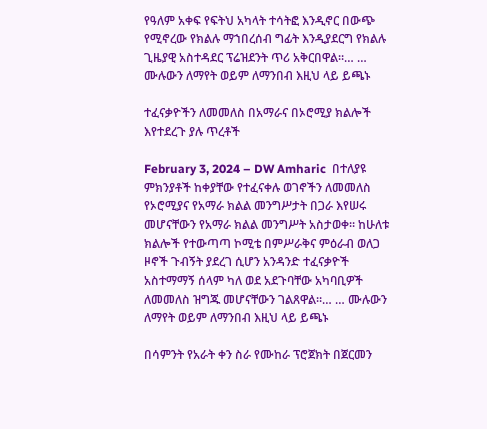የዓለም አቀፍ የፍትህ አካላት ተሳትፎ እንዲኖር በውጭ የሚኖረው የክልሉ ማኀበረሰብ ግፊት እንዲያደርግ የክልሉ ጊዜያዊ አስተዳደር ፕሬዝደንት ጥሪ አቅርበዋል።… … ሙሉውን ለማየት ወይም ለማንበብ እዚህ ላይ ይጫኑ

ተፈናቃዮችን ለመመለስ በአማራና በኦሮሚያ ክልሎች እየተደረጉ ያሉ ጥረቶች

February 3, 2024 – DW Amharic  በተለያዩ ምክንያቶች ከቀያቸው የተፈናቀሉ ወገኖችን ለመመለስ የኦሮሚያና የአማራ ክልል መንግሥታት በጋራ እየሠሩ መሆናቸውን የአማራ ክልል መንግሥት አስታወቀ። ከሁለቱ ክልሎች የተውጣጣ ኮሚቴ በምሥራቅና ምዕራብ ወለጋ ዞኖች ጉብኝት ያደረገ ሲሆን አንዳንድ ተፈናቃዮች አስተማማኝ ሰላም ካለ ወደ አደጉባቸው አካባቢዎች ለመመለስ ዝግጁ መሆናቸውን ገልጸዋል።… … ሙሉውን ለማየት ወይም ለማንበብ እዚህ ላይ ይጫኑ

በሳምንት የአራት ቀን ስራ የሙከራ ፕሮጀክት በጀርመን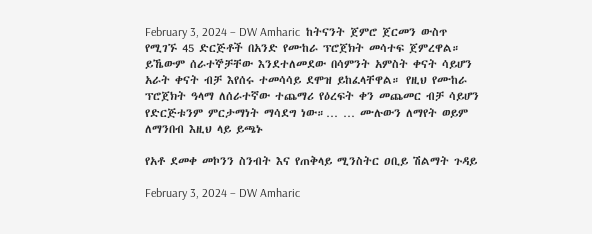February 3, 2024 – DW Amharic  ከትናንት ጀምሮ ጀርመን ውስጥ የሚገኙ 45 ድርጅቶች በአንድ የሙከራ ፕሮጀክት መሳተፍ ጀምረዋል። ይኼውም ሰራተኞቻቸው እንደተለመደው በሳምንት አምስት ቀናት ሳይሆን አራት ቀናት ብቻ እየሰሩ ተመሳሳይ ደሞዝ ይከፈላቸዋል። የዚህ የሙከራ ፕሮጀክት ዓላማ ለሰራተኛው ተጨማሪ የዕረፍት ቀን መጨመር ብቻ ሳይሆን የድርጅቱንም ምርታማነት ማሳደግ ነው።… … ሙሉውን ለማየት ወይም ለማንበብ እዚህ ላይ ይጫኑ

የአቶ ደመቀ መኮንን ስንብት እና የጠቅላይ ሚንስትር ዐቢይ ሽልማት ጉዳይ

February 3, 2024 – DW Amharic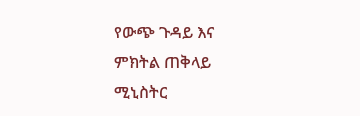የውጭ ጉዳይ እና ምክትል ጠቅላይ ሚኒስትር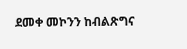ደመቀ መኮንን ከብልጽግና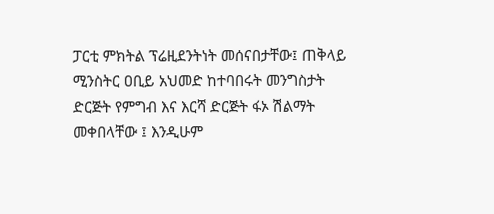ፓርቲ ምክትል ፕሬዚደንትነት መሰናበታቸው፤ ጠቅላይ ሚንስትር ዐቢይ አህመድ ከተባበሩት መንግስታት ድርጅት የምግብ እና እርሻ ድርጅት ፋኦ ሽልማት መቀበላቸው ፤ እንዲሁም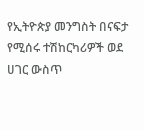የኢትዮጵያ መንግስት በናፍታ የሚሰሩ ተሽከርካሪዎች ወደ ሀገር ውስጥ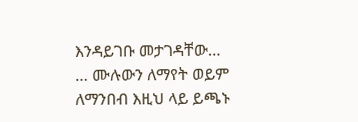እንዳይገቡ መታገዳቸው… … ሙሉውን ለማየት ወይም ለማንበብ እዚህ ላይ ይጫኑ